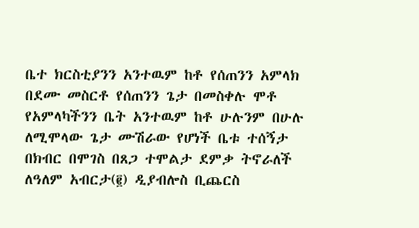ቤተ ክርስቲያንን አንተዉም ከቶ የሰጠንን አምላክ በደሙ መስርቶ የሰጠንን ጌታ በመስቀሉ ሞቶ የአምላካችንን ቤት አንተዉም ከቶ ሁሉንም በሁሉ ለሚሞላው ጌታ ሙሽራው የሆነች ቤቱ ተሰኝታ በክብር በሞገስ በጸጋ ተሞልታ ደምቃ ትኖራለች ለዓለም አብርታ(፪) ዲያብሎስ ቢጨርስ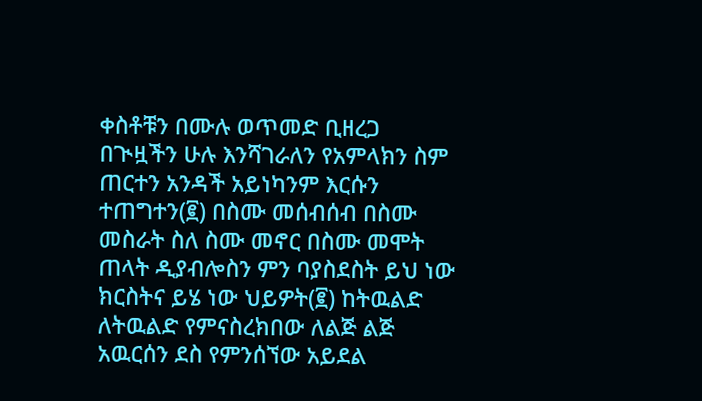ቀስቶቹን በሙሉ ወጥመድ ቢዘረጋ በጒዟችን ሁሉ እንሻገራለን የአምላክን ስም ጠርተን አንዳች አይነካንም እርሱን ተጠግተን(፪) በስሙ መሰብሰብ በስሙ መስራት ስለ ስሙ መኖር በስሙ መሞት ጠላት ዲያብሎስን ምን ባያስደስት ይህ ነው ክርስትና ይሄ ነው ህይዎት(፪) ከትዉልድ ለትዉልድ የምናስረክበው ለልጅ ልጅ አዉርሰን ደስ የምንሰኘው አይደል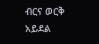ብርና ወርቅ አይደል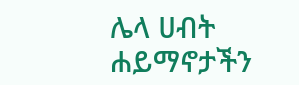ሌላ ሀብት ሐይማኖታችን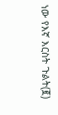ነው የእኛ እርስት ጉልት(፪)